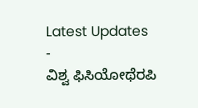Latest Updates
-
ವಿಶ್ವ ಫಿಸಿಯೋಥೆರಪಿ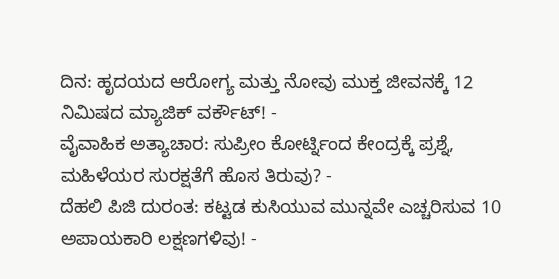ದಿನ: ಹೃದಯದ ಆರೋಗ್ಯ ಮತ್ತು ನೋವು ಮುಕ್ತ ಜೀವನಕ್ಕೆ 12 ನಿಮಿಷದ ಮ್ಯಾಜಿಕ್ ವರ್ಕೌಟ್! -
ವೈವಾಹಿಕ ಅತ್ಯಾಚಾರ: ಸುಪ್ರೀಂ ಕೋರ್ಟ್ನಿಂದ ಕೇಂದ್ರಕ್ಕೆ ಪ್ರಶ್ನೆ, ಮಹಿಳೆಯರ ಸುರಕ್ಷತೆಗೆ ಹೊಸ ತಿರುವು? -
ದೆಹಲಿ ಪಿಜಿ ದುರಂತ: ಕಟ್ಟಡ ಕುಸಿಯುವ ಮುನ್ನವೇ ಎಚ್ಚರಿಸುವ 10 ಅಪಾಯಕಾರಿ ಲಕ್ಷಣಗಳಿವು! -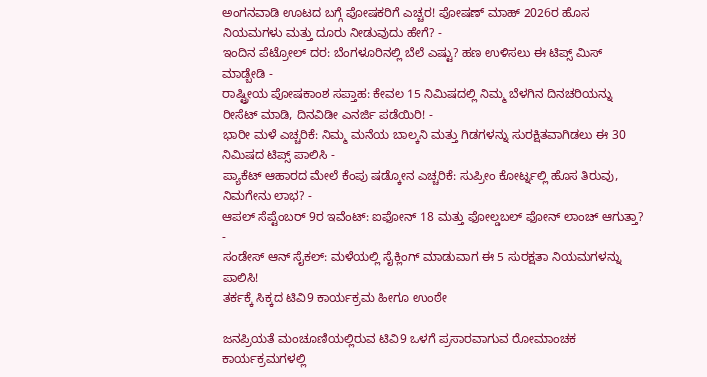ಅಂಗನವಾಡಿ ಊಟದ ಬಗ್ಗೆ ಪೋಷಕರಿಗೆ ಎಚ್ಚರ! ಪೋಷಣ್ ಮಾಹ್ 2026ರ ಹೊಸ ನಿಯಮಗಳು ಮತ್ತು ದೂರು ನೀಡುವುದು ಹೇಗೆ? -
ಇಂದಿನ ಪೆಟ್ರೋಲ್ ದರ: ಬೆಂಗಳೂರಿನಲ್ಲಿ ಬೆಲೆ ಎಷ್ಟು? ಹಣ ಉಳಿಸಲು ಈ ಟಿಪ್ಸ್ ಮಿಸ್ ಮಾಡ್ಬೇಡಿ -
ರಾಷ್ಟ್ರೀಯ ಪೋಷಕಾಂಶ ಸಪ್ತಾಹ: ಕೇವಲ 15 ನಿಮಿಷದಲ್ಲಿ ನಿಮ್ಮ ಬೆಳಗಿನ ದಿನಚರಿಯನ್ನು ರೀಸೆಟ್ ಮಾಡಿ, ದಿನವಿಡೀ ಎನರ್ಜಿ ಪಡೆಯಿರಿ! -
ಭಾರೀ ಮಳೆ ಎಚ್ಚರಿಕೆ: ನಿಮ್ಮ ಮನೆಯ ಬಾಲ್ಕನಿ ಮತ್ತು ಗಿಡಗಳನ್ನು ಸುರಕ್ಷಿತವಾಗಿಡಲು ಈ 30 ನಿಮಿಷದ ಟಿಪ್ಸ್ ಪಾಲಿಸಿ -
ಪ್ಯಾಕೆಟ್ ಆಹಾರದ ಮೇಲೆ ಕೆಂಪು ಷಡ್ಕೋನ ಎಚ್ಚರಿಕೆ: ಸುಪ್ರೀಂ ಕೋರ್ಟ್ನಲ್ಲಿ ಹೊಸ ತಿರುವು, ನಿಮಗೇನು ಲಾಭ? -
ಆಪಲ್ ಸೆಪ್ಟೆಂಬರ್ 9ರ ಇವೆಂಟ್: ಐಫೋನ್ 18 ಮತ್ತು ಫೋಲ್ಡಬಲ್ ಫೋನ್ ಲಾಂಚ್ ಆಗುತ್ತಾ? -
ಸಂಡೇಸ್ ಆನ್ ಸೈಕಲ್: ಮಳೆಯಲ್ಲಿ ಸೈಕ್ಲಿಂಗ್ ಮಾಡುವಾಗ ಈ 5 ಸುರಕ್ಷತಾ ನಿಯಮಗಳನ್ನು ಪಾಲಿಸಿ!
ತರ್ಕಕ್ಕೆ ಸಿಕ್ಕದ ಟಿವಿ9 ಕಾರ್ಯಕ್ರಮ ಹೀಗೂ ಉಂಠೇ

ಜನಪ್ರಿಯತೆ ಮಂಚೂಣಿಯಲ್ಲಿರುವ ಟಿವಿ9 ಒಳಗೆ ಪ್ರಸಾರವಾಗುವ ರೋಮಾಂಚಕ ಕಾರ್ಯಕ್ರಮಗಳಲ್ಲಿ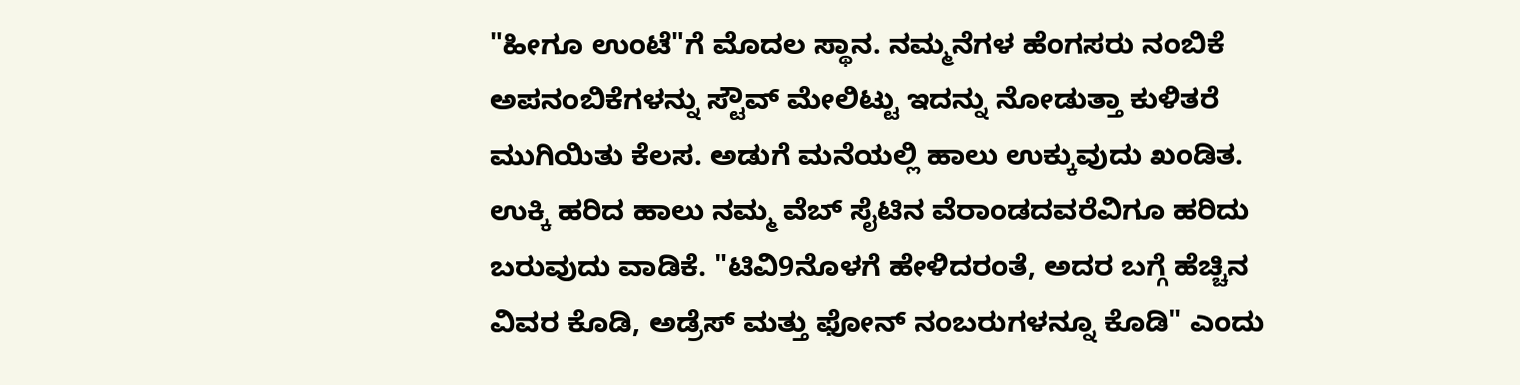"ಹೀಗೂ ಉಂಟೆ"ಗೆ ಮೊದಲ ಸ್ಥಾನ. ನಮ್ಮನೆಗಳ ಹೆಂಗಸರು ನಂಬಿಕೆ ಅಪನಂಬಿಕೆಗಳನ್ನು ಸ್ಟೌವ್ ಮೇಲಿಟ್ಟು ಇದನ್ನು ನೋಡುತ್ತಾ ಕುಳಿತರೆ ಮುಗಿಯಿತು ಕೆಲಸ. ಅಡುಗೆ ಮನೆಯಲ್ಲಿ ಹಾಲು ಉಕ್ಕುವುದು ಖಂಡಿತ.
ಉಕ್ಕಿ ಹರಿದ ಹಾಲು ನಮ್ಮ ವೆಬ್ ಸೈಟಿನ ವೆರಾಂಡದವರೆವಿಗೂ ಹರಿದು ಬರುವುದು ವಾಡಿಕೆ. "ಟಿವಿ9ನೊಳಗೆ ಹೇಳಿದರಂತೆ, ಅದರ ಬಗ್ಗೆ ಹೆಚ್ಚಿನ ವಿವರ ಕೊಡಿ, ಅಡ್ರೆಸ್ ಮತ್ತು ಫೋನ್ ನಂಬರುಗಳನ್ನೂ ಕೊಡಿ" ಎಂದು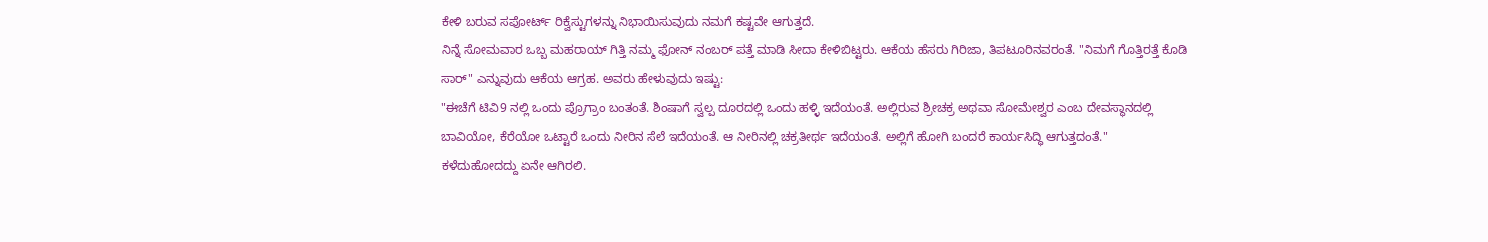ಕೇಳಿ ಬರುವ ಸಪೋರ್ಟ್ ರಿಕ್ವೆಸ್ಟುಗಳನ್ನು ನಿಭಾಯಿಸುವುದು ನಮಗೆ ಕಷ್ಟವೇ ಆಗುತ್ತದೆ.
ನಿನ್ನೆ ಸೋಮವಾರ ಒಬ್ಬ ಮಹರಾಯ್ ಗಿತ್ತಿ ನಮ್ಮ ಫೋನ್ ನಂಬರ್ ಪತ್ತೆ ಮಾಡಿ ಸೀದಾ ಕೇಳಿಬಿಟ್ಟರು. ಆಕೆಯ ಹೆಸರು ಗಿರಿಜಾ, ತಿಪಟೂರಿನವರಂತೆ. "ನಿಮಗೆ ಗೊತ್ತಿರತ್ತೆ ಕೊಡಿ ಸಾರ್" ಎನ್ನುವುದು ಆಕೆಯ ಆಗ್ರಹ. ಅವರು ಹೇಳುವುದು ಇಷ್ಟು:
"ಈಚೆಗೆ ಟಿವಿ9 ನಲ್ಲಿ ಒಂದು ಪ್ರೊಗ್ರಾಂ ಬಂತಂತೆ. ಶಿಂಷಾಗೆ ಸ್ವಲ್ಪ ದೂರದಲ್ಲಿ ಒಂದು ಹಳ್ಳಿ ಇದೆಯಂತೆ. ಅಲ್ಲಿರುವ ಶ್ರೀಚಕ್ರ ಅಥವಾ ಸೋಮೇಶ್ವರ ಎಂಬ ದೇವಸ್ಥಾನದಲ್ಲಿ ಬಾವಿಯೋ, ಕೆರೆಯೋ ಒಟ್ಟಾರೆ ಒಂದು ನೀರಿನ ಸೆಲೆ ಇದೆಯಂತೆ. ಆ ನೀರಿನಲ್ಲಿ ಚಕ್ರತೀರ್ಥ ಇದೆಯಂತೆ. ಅಲ್ಲಿಗೆ ಹೋಗಿ ಬಂದರೆ ಕಾರ್ಯಸಿದ್ಧಿ ಆಗುತ್ತದಂತೆ."
ಕಳೆದುಹೋದದ್ದು ಏನೇ ಆಗಿರಲಿ.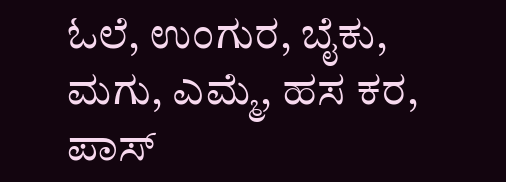ಓಲೆ, ಉಂಗುರ, ಬೈಕು, ಮಗು, ಎಮ್ಮೆ, ಹಸ ಕರ, ಪಾಸ್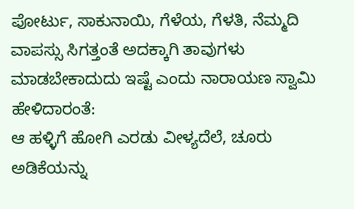ಪೋರ್ಟು, ಸಾಕುನಾಯಿ, ಗೆಳೆಯ, ಗೆಳತಿ, ನೆಮ್ಮದಿ ವಾಪಸ್ಸು ಸಿಗತ್ತಂತೆ ಅದಕ್ಕಾಗಿ ತಾವುಗಳು ಮಾಡಬೇಕಾದುದು ಇಷ್ಟೆ ಎಂದು ನಾರಾಯಣ ಸ್ವಾಮಿ ಹೇಳಿದಾರಂತೆ:
ಆ ಹಳ್ಳಿಗೆ ಹೋಗಿ ಎರಡು ವೀಳ್ಯದೆಲೆ, ಚೂರು ಅಡಿಕೆಯನ್ನು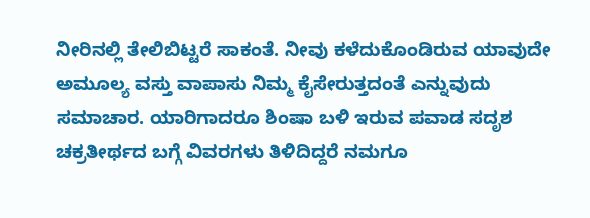ನೀರಿನಲ್ಲಿ ತೇಲಿಬಿಟ್ಟರೆ ಸಾಕಂತೆ. ನೀವು ಕಳೆದುಕೊಂಡಿರುವ ಯಾವುದೇ ಅಮೂಲ್ಯ ವಸ್ತು ವಾಪಾಸು ನಿಮ್ಮ ಕೈಸೇರುತ್ತದಂತೆ ಎನ್ನುವುದು ಸಮಾಚಾರ. ಯಾರಿಗಾದರೂ ಶಿಂಷಾ ಬಳಿ ಇರುವ ಪವಾಡ ಸದೃಶ ಚಕ್ರತೀರ್ಥದ ಬಗ್ಗೆ ವಿವರಗಳು ತಿಳಿದಿದ್ದರೆ ನಮಗೂ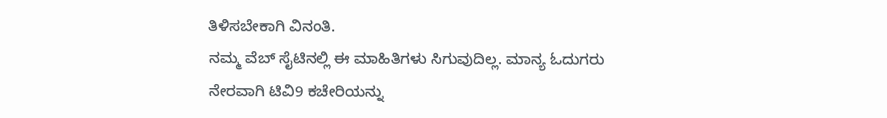ತಿಳಿಸಬೇಕಾಗಿ ವಿನಂತಿ.
ನಮ್ಮ ವೆಬ್ ಸೈಟಿನಲ್ಲಿ ಈ ಮಾಹಿತಿಗಳು ಸಿಗುವುದಿಲ್ಲ. ಮಾನ್ಯ ಓದುಗರು ನೇರವಾಗಿ ಟಿವಿ9 ಕಚೇರಿಯನ್ನು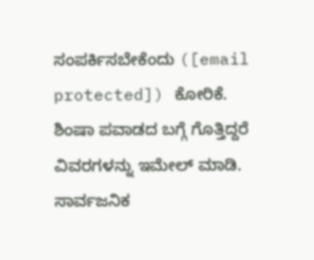ಸಂಪರ್ಕಿಸಬೇಕೆಂದು ([email protected]) ಕೋರಿಕೆ. ಶಿಂಷಾ ಪವಾಡದ ಬಗ್ಗೆ ಗೊತ್ತಿದ್ದರೆ ವಿವರಗಳನ್ನು ಇಮೇಲ್ ಮಾಡಿ. ಸಾರ್ವಜನಿಕ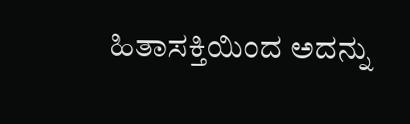ಹಿತಾಸಕ್ತಿಯಿಂದ ಅದನ್ನು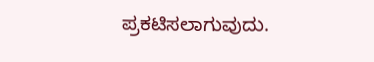ಪ್ರಕಟಿಸಲಾಗುವುದು.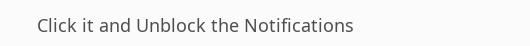Click it and Unblock the Notifications